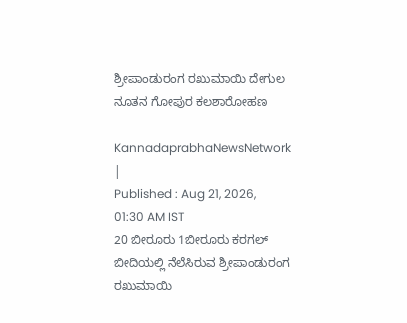ಶ್ರೀಪಾಂಡುರಂಗ ರಖುಮಾಯಿ ದೇಗುಲ ನೂತನ ಗೋಪುರ ಕಲಶಾರೋಹಣ

KannadaprabhaNewsNetwork |
Published : Aug 21, 2026, 01:30 AM IST
20 ಬೀರೂರು 1ಬೀರೂರು ಕರಗಲ್ ಬೀದಿಯಲ್ಲಿ ನೆಲೆಸಿರುವ ಶ್ರೀಪಾಂಡುರಂಗ ರಖುಮಾಯಿ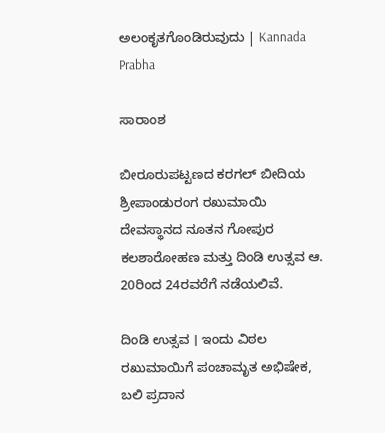ಅಲಂಕೃತಗೊಂಡಿರುವುದು | Kannada Prabha

ಸಾರಾಂಶ

ಬೀರೂರುಪಟ್ಟಣದ ಕರಗಲ್ ಬೀದಿಯ ಶ್ರೀಪಾಂಡುರಂಗ ರಖುಮಾಯಿ ದೇವಸ್ಥಾನದ ನೂತನ ಗೋಪುರ ಕಲಶಾರೋಹಣ ಮತ್ತು ದಿಂಡಿ ಉತ್ಸವ ಆ. 20ರಿಂದ 24ರವರೆಗೆ ನಡೆಯಲಿವೆ.

ದಿಂಡಿ ಉತ್ಸವ । ಇಂದು ವಿಠಲ ರಖುಮಾಯಿಗೆ ಪಂಚಾಮೃತ ಅಭಿಷೇಕ, ಬಲಿ ಪ್ರದಾನ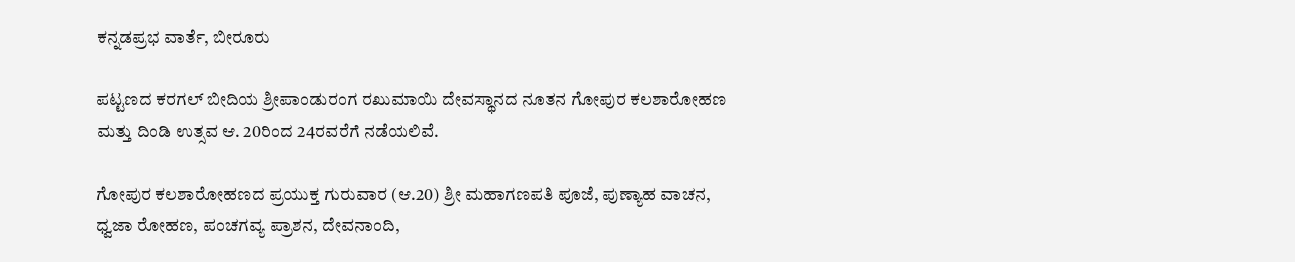ಕನ್ನಡಪ್ರಭ ವಾರ್ತೆ, ಬೀರೂರು

ಪಟ್ಟಣದ ಕರಗಲ್ ಬೀದಿಯ ಶ್ರೀಪಾಂಡುರಂಗ ರಖುಮಾಯಿ ದೇವಸ್ಥಾನದ ನೂತನ ಗೋಪುರ ಕಲಶಾರೋಹಣ ಮತ್ತು ದಿಂಡಿ ಉತ್ಸವ ಆ. 20ರಿಂದ 24ರವರೆಗೆ ನಡೆಯಲಿವೆ.

ಗೋಪುರ ಕಲಶಾರೋಹಣದ ಪ್ರಯುಕ್ತ ಗುರುವಾರ (ಆ.20) ಶ್ರೀ ಮಹಾಗಣಪತಿ ಪೂಜೆ, ಪುಣ್ಯಾಹ ವಾಚನ, ಧ್ವಜಾ ರೋಹಣ, ಪಂಚಗವ್ಯ ಪ್ರಾಶನ, ದೇವನಾಂದಿ,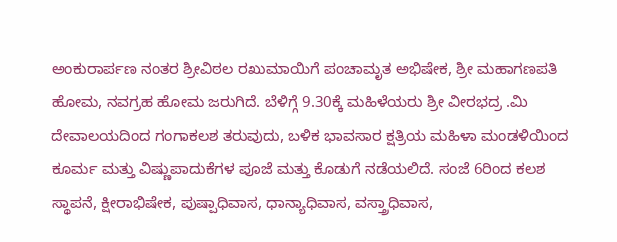ಅಂಕುರಾರ್ಪಣ ನಂತರ ಶ್ರೀವಿಠಲ ರಖುಮಾಯಿಗೆ ಪಂಚಾಮೃತ ಅಭಿಷೇಕ, ಶ್ರೀ ಮಹಾಗಣಪತಿ ಹೋಮ, ನವಗ್ರಹ ಹೋಮ ಜರುಗಿದೆ. ಬೆಳಿಗ್ಗೆ 9.30ಕ್ಕೆ ಮಹಿಳೆಯರು ಶ್ರೀ ವೀರಭದ್ರ .ಮಿ ದೇವಾಲಯದಿಂದ ಗಂಗಾಕಲಶ ತರುವುದು, ಬಳಿಕ ಭಾವಸಾರ ಕ್ಷತ್ರಿಯ ಮಹಿಳಾ ಮಂಡಳಿಯಿಂದ ಕೂರ್ಮ ಮತ್ತು ವಿಷ್ಣುಪಾದುಕೆಗಳ ಪೂಜೆ ಮತ್ತು ಕೊಡುಗೆ ನಡೆಯಲಿದೆ. ಸಂಜೆ 6ರಿಂದ ಕಲಶ ಸ್ಥಾಪನೆ, ಕ್ಷೀರಾಭಿಷೇಕ, ಪುಷ್ಪಾಧಿವಾಸ, ಧಾನ್ಯಾಧಿವಾಸ, ವಸ್ತ್ರಾಧಿವಾಸ,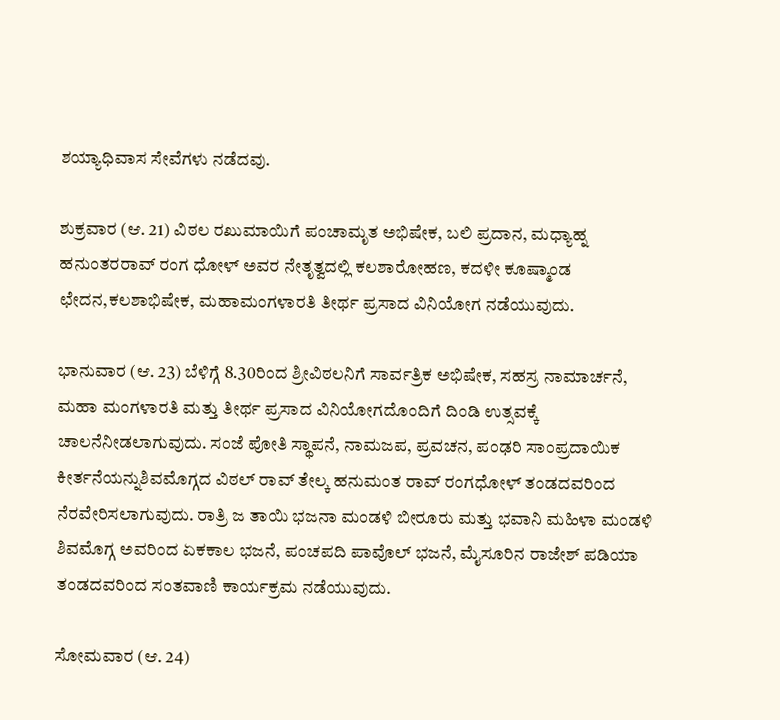ಶಯ್ಯಾಧಿವಾಸ ಸೇವೆಗಳು ನಡೆದವು.

ಶುಕ್ರವಾರ (ಆ. 21) ವಿಠಲ ರಖುಮಾಯಿಗೆ ಪಂಚಾಮೃತ ಅಭಿಷೇಕ, ಬಲಿ ಪ್ರದಾನ, ಮಧ್ಯಾಹ್ನ ಹನುಂತರರಾವ್ ರಂಗ ಧೋಳ್ ಅವರ ನೇತೃತ್ವದಲ್ಲಿ ಕಲಶಾರೋಹಣ, ಕದಳೀ ಕೂಷ್ಮಾಂಡ ಛೇದನ,ಕಲಶಾಭಿಷೇಕ, ಮಹಾಮಂಗಳಾರತಿ ತೀರ್ಥ ಪ್ರಸಾದ ವಿನಿಯೋಗ ನಡೆಯುವುದು.

ಭಾನುವಾರ (ಆ. 23) ಬೆಳಿಗ್ಗೆ 8.30ರಿಂದ ಶ್ರೀವಿಠಲನಿಗೆ ಸಾರ್ವತ್ರಿಕ ಅಭಿಷೇಕ, ಸಹಸ್ರ ನಾಮಾರ್ಚನೆ, ಮಹಾ ಮಂಗಳಾರತಿ ಮತ್ತು ತೀರ್ಥ ಪ್ರಸಾದ ವಿನಿಯೋಗದೊಂದಿಗೆ ದಿಂಡಿ ಉತ್ಸವಕ್ಕೆ ಚಾಲನೆನೀಡಲಾಗುವುದು. ಸಂಜೆ ಪೋತಿ ಸ್ಥಾಪನೆ, ನಾಮಜಪ, ಪ್ರವಚನ, ಪಂಢರಿ ಸಾಂಪ್ರದಾಯಿಕ ಕೀರ್ತನೆಯನ್ನುಶಿವಮೊಗ್ಗದ ವಿಠಲ್ ರಾವ್ ತೇಲ್ಕ ಹನುಮಂತ ರಾವ್ ರಂಗಧೋಳ್ ತಂಡದವರಿಂದ ನೆರವೇರಿಸಲಾಗುವುದು. ರಾತ್ರಿ ಜ ತಾಯಿ ಭಜನಾ ಮಂಡಳಿ ಬೀರೂರು ಮತ್ತು ಭವಾನಿ ಮಹಿಳಾ ಮಂಡಳಿ ಶಿವಮೊಗ್ಗ ಅವರಿಂದ ಏಕಕಾಲ ಭಜನೆ, ಪಂಚಪದಿ ಪಾವೊಲ್ ಭಜನೆ, ಮೈಸೂರಿನ ರಾಜೇಶ್ ಪಡಿಯಾ ತಂಡದವರಿಂದ ಸಂತವಾಣಿ ಕಾರ್ಯಕ್ರಮ ನಡೆಯುವುದು.

ಸೋಮವಾರ (ಆ. 24)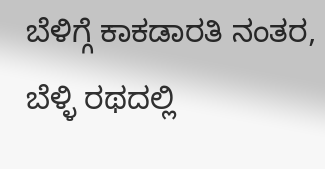ಬೆಳಿಗ್ಗೆ ಕಾಕಡಾರತಿ ನಂತರ, ಬೆಳ್ಳಿ ರಥದಲ್ಲಿ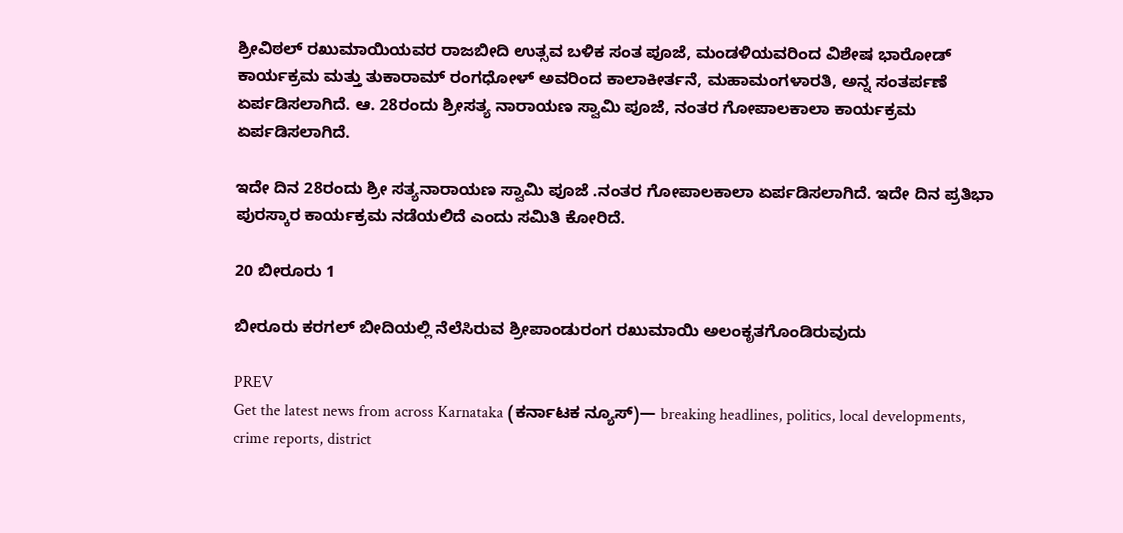ಶ್ರೀವಿಠಲ್ ರಖುಮಾಯಿಯವರ ರಾಜಬೀದಿ ಉತ್ಸವ ಬಳಿಕ ಸಂತ ಪೂಜೆ, ಮಂಡಳಿಯವರಿಂದ ವಿಶೇಷ ಭಾರೋಡ್ ಕಾರ್ಯಕ್ರಮ ಮತ್ತು ತುಕಾರಾಮ್ ರಂಗಧೋಳ್ ಅವರಿಂದ ಕಾಲಾಕೀರ್ತನೆ, ಮಹಾಮಂಗಳಾರತಿ, ಅನ್ನ ಸಂತರ್ಪಣೆ ಏರ್ಪಡಿಸಲಾಗಿದೆ. ಆ. 28ರಂದು ಶ್ರೀಸತ್ಯ ನಾರಾಯಣ ಸ್ವಾಮಿ ಪೂಜೆ, ನಂತರ ಗೋಪಾಲಕಾಲಾ ಕಾರ್ಯಕ್ರಮ ಏರ್ಪಡಿಸಲಾಗಿದೆ.

ಇದೇ ದಿನ 28ರಂದು ಶ್ರೀ ಸತ್ಯನಾರಾಯಣ ಸ್ವಾಮಿ ಪೂಜೆ .ನಂತರ ಗೋಪಾಲಕಾಲಾ ಏರ್ಪಡಿಸಲಾಗಿದೆ. ಇದೇ ದಿನ ಪ್ರತಿಭಾ ಪುರಸ್ಕಾರ ಕಾರ್ಯಕ್ರಮ ನಡೆಯಲಿದೆ ಎಂದು ಸಮಿತಿ ಕೋರಿದೆ.

20 ಬೀರೂರು 1

ಬೀರೂರು ಕರಗಲ್ ಬೀದಿಯಲ್ಲಿ ನೆಲೆಸಿರುವ ಶ್ರೀಪಾಂಡುರಂಗ ರಖುಮಾಯಿ ಅಲಂಕೃತಗೊಂಡಿರುವುದು

PREV
Get the latest news from across Karnataka (ಕರ್ನಾಟಕ ನ್ಯೂಸ್)— breaking headlines, politics, local developments, crime reports, district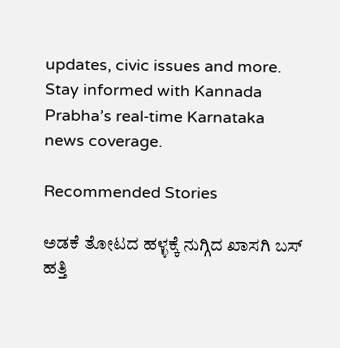updates, civic issues and more. Stay informed with Kannada Prabha’s real‑time Karnataka news coverage.

Recommended Stories

ಅಡಕೆ ತೋಟದ ಹಳ್ಳಕ್ಕೆ ನುಗ್ಗಿದ ಖಾಸಗಿ ಬಸ್
ಹತ್ತಿ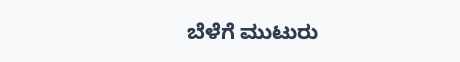ಬೆಳೆಗೆ ಮುಟುರು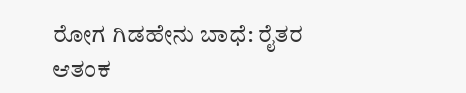ರೋಗ ಗಿಡಹೇನು ಬಾಧೆ: ರೈತರ ಆತಂಕ